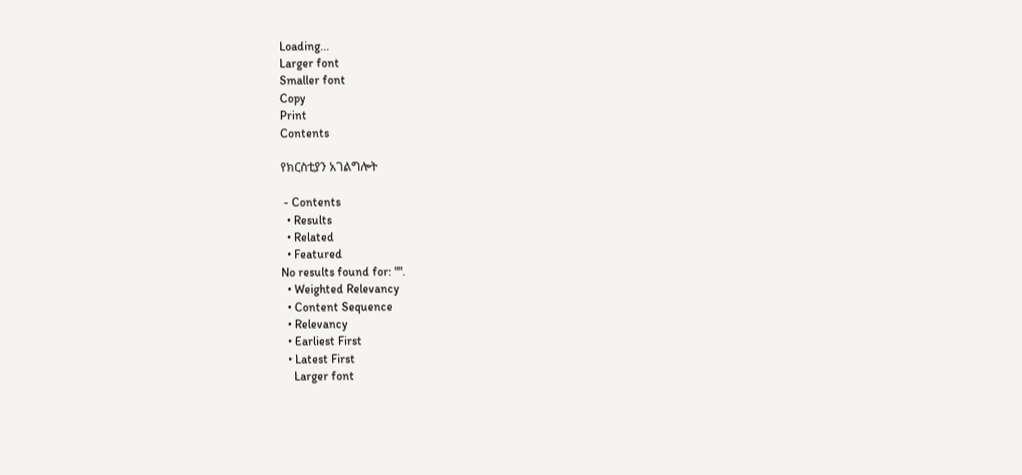Loading...
Larger font
Smaller font
Copy
Print
Contents

የክርስቲያን አገልግሎት

 - Contents
  • Results
  • Related
  • Featured
No results found for: "".
  • Weighted Relevancy
  • Content Sequence
  • Relevancy
  • Earliest First
  • Latest First
    Larger font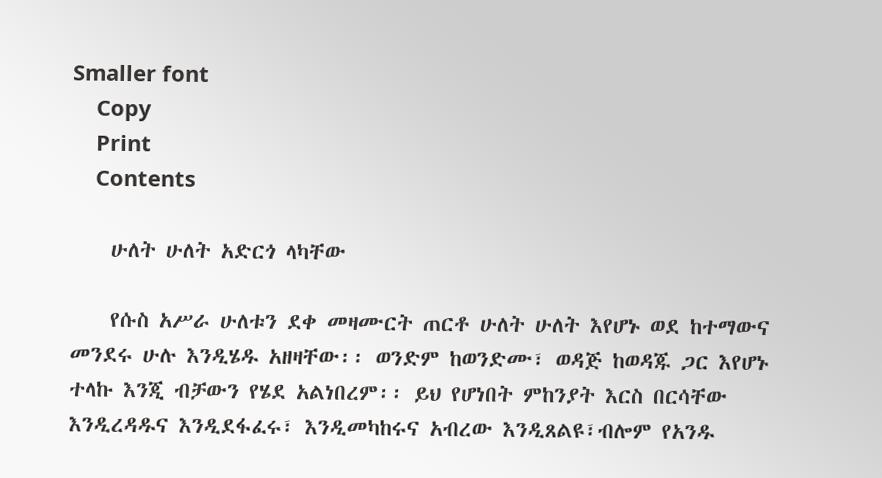Smaller font
    Copy
    Print
    Contents

    ሁለት ሁለት አድርጎ ላካቸው

    የሱስ አሥራ ሁለቱን ደቀ መዛሙርት ጠርቶ ሁለት ሁለት እየሆኑ ወደ ከተማውና መንደሩ ሁሉ እንዲሄዱ አዘዛቸው፡፡ ወንድም ከወንድሙ፣ ወዳጅ ከወዳጁ ጋር እየሆኑ ተላኩ እንጂ ብቻውን የሄደ አልነበረም፡፡ ይህ የሆነበት ምከንያት እርስ በርሳቸው እንዲረዳዱና እንዲደፋፈሩ፣ እንዲመካከሩና አብረው እንዲጸልዩ፣ብሎም የአንዱ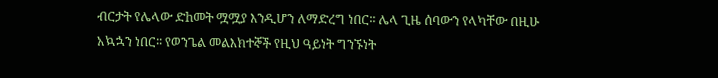ብርታት የሌላው ድhመት ሟሟያ እንዲሆን ለማድረግ ነበር፡፡ ሌላ ጊዜ ሰባውን የላካቸው በዚሁ አኳኋን ነበር፡፡ የወንጌል መልእክተኞች የዚህ ዓይነት ግንኙነት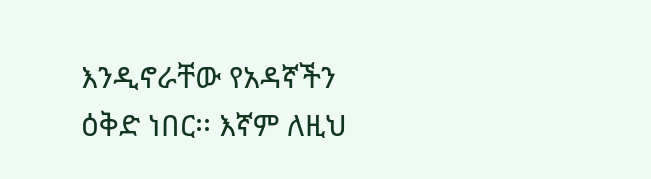እንዲኖራቸው የአዳኛችን ዕቅድ ነበር፡፡ እኛም ለዚህ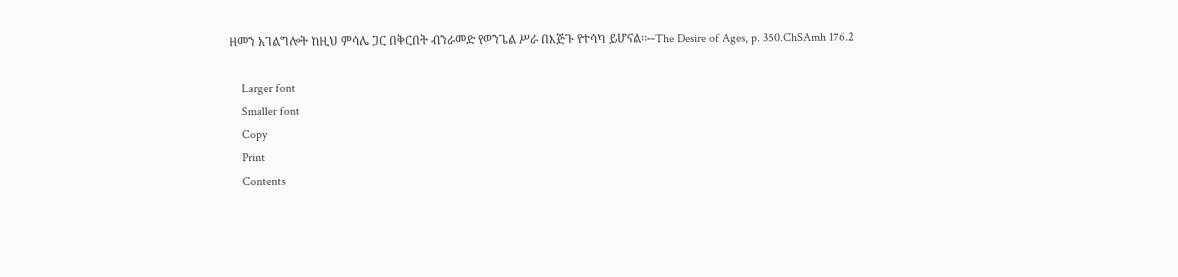ዘመን አገልግሎት ከዚህ ምሳሌ ጋር በቅርበት ብንራመድ የወንጌል ሥራ በእጅጉ የተሳካ ይሆናል፡፡--The Desire of Ages, p. 350.ChSAmh 176.2

    Larger font
    Smaller font
    Copy
    Print
    Contents